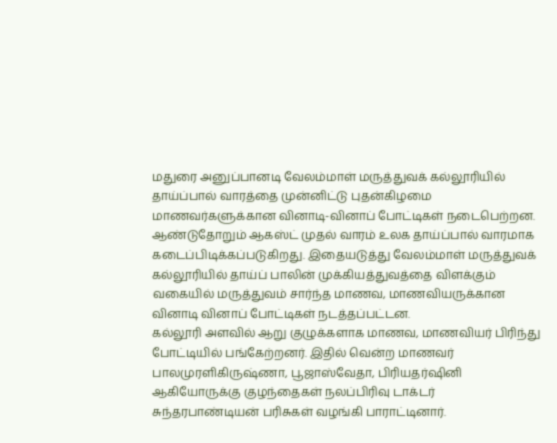மதுரை அனுப்பானடி வேலம்மாள் மருத்துவக் கல்லூரியில் தாய்ப்பால் வாரத்தை முன்னிட்டு புதன்கிழமை மாணவர்களுக்கான வினாடி-வினாப் போட்டிகள் நடைபெற்றன.
ஆண்டுதோறும் ஆகஸ்ட் முதல் வாரம் உலக தாய்ப்பால் வாரமாக கடைப்பிடிக்கப்படுகிறது. இதையடுத்து வேலம்மாள் மருத்துவக் கல்லூரியில் தாய்ப் பாலின் முக்கியத்துவத்தை விளக்கும் வகையில் மருத்துவம் சார்ந்த மாணவ, மாணவியருக்கான வினாடி வினாப் போட்டிகள் நடத்தப்பட்டன.
கல்லூரி அளவில் ஆறு குழுக்களாக மாணவ, மாணவியர் பிரிந்து போட்டியில் பங்கேற்றனர். இதில் வென்ற மாணவர் பாலமுரளிகிருஷ்ணா, பூஜாஸ்வேதா, பிரியதர்ஷினி ஆகியோருக்கு குழந்தைகள் நலப்பிரிவு டாக்டர் சுந்தரபாண்டியன் பரிசுகள் வழங்கி பாராட்டினார்.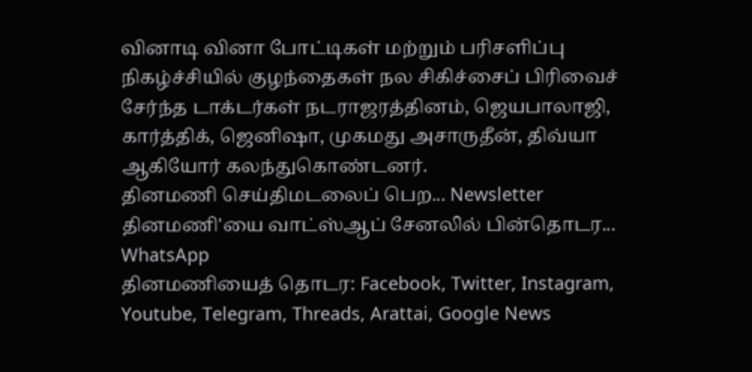வினாடி வினா போட்டிகள் மற்றும் பரிசளிப்பு நிகழ்ச்சியில் குழந்தைகள் நல சிகிச்சைப் பிரிவைச் சேர்ந்த டாக்டர்கள் நடராஜரத்தினம், ஜெயபாலாஜி, கார்த்திக், ஜெனிஷா, முகமது அசாருதீன், திவ்யா ஆகியோர் கலந்துகொண்டனர்.
தினமணி செய்திமடலைப் பெற... Newsletter
தினமணி'யை வாட்ஸ்ஆப் சேனலில் பின்தொடர... WhatsApp
தினமணியைத் தொடர: Facebook, Twitter, Instagram, Youtube, Telegram, Threads, Arattai, Google News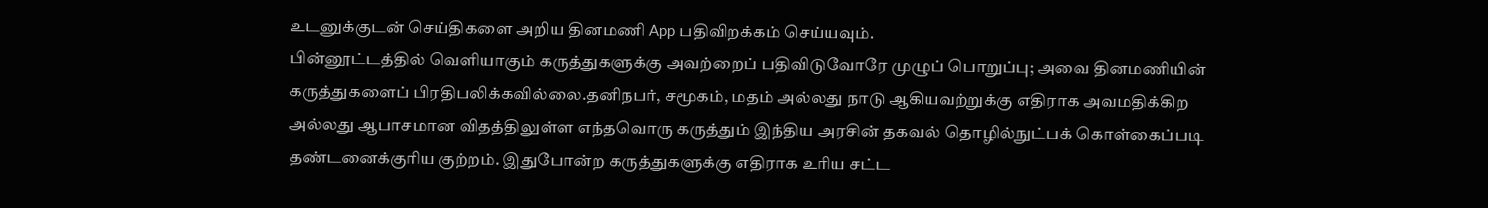உடனுக்குடன் செய்திகளை அறிய தினமணி App பதிவிறக்கம் செய்யவும்.
பின்னூட்டத்தில் வெளியாகும் கருத்துகளுக்கு அவற்றைப் பதிவிடுவோரே முழுப் பொறுப்பு; அவை தினமணியின் கருத்துகளைப் பிரதிபலிக்கவில்லை.தனிநபர், சமூகம், மதம் அல்லது நாடு ஆகியவற்றுக்கு எதிராக அவமதிக்கிற அல்லது ஆபாசமான விதத்திலுள்ள எந்தவொரு கருத்தும் இந்திய அரசின் தகவல் தொழில்நுட்பக் கொள்கைப்படி தண்டனைக்குரிய குற்றம். இதுபோன்ற கருத்துகளுக்கு எதிராக உரிய சட்ட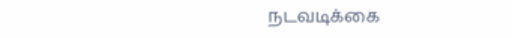நடவடிக்கை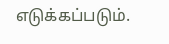எடுக்கப்படும்.